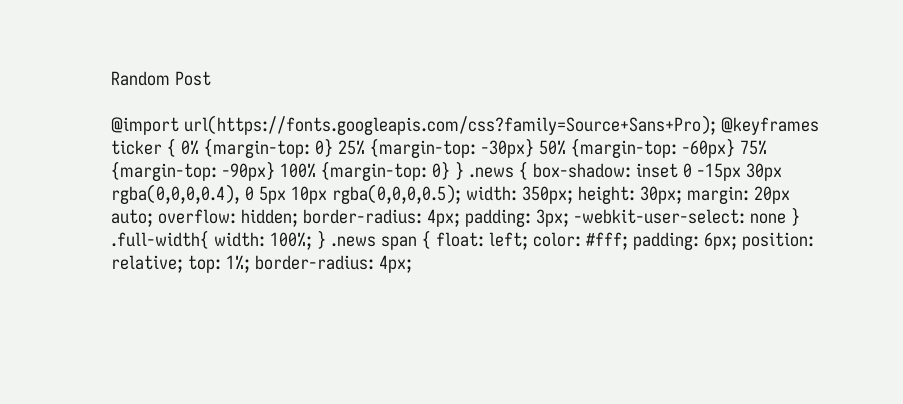Random Post

@import url(https://fonts.googleapis.com/css?family=Source+Sans+Pro); @keyframes ticker { 0% {margin-top: 0} 25% {margin-top: -30px} 50% {margin-top: -60px} 75% {margin-top: -90px} 100% {margin-top: 0} } .news { box-shadow: inset 0 -15px 30px rgba(0,0,0,0.4), 0 5px 10px rgba(0,0,0,0.5); width: 350px; height: 30px; margin: 20px auto; overflow: hidden; border-radius: 4px; padding: 3px; -webkit-user-select: none } .full-width{ width: 100%; } .news span { float: left; color: #fff; padding: 6px; position: relative; top: 1%; border-radius: 4px;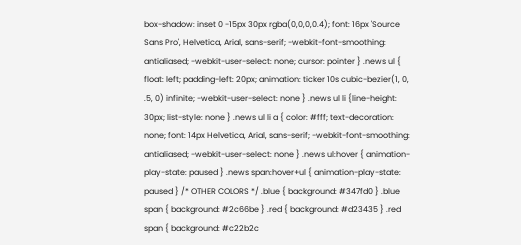box-shadow: inset 0 -15px 30px rgba(0,0,0,0.4); font: 16px 'Source Sans Pro', Helvetica, Arial, sans-serif; -webkit-font-smoothing: antialiased; -webkit-user-select: none; cursor: pointer } .news ul { float: left; padding-left: 20px; animation: ticker 10s cubic-bezier(1, 0, .5, 0) infinite; -webkit-user-select: none } .news ul li {line-height: 30px; list-style: none } .news ul li a { color: #fff; text-decoration: none; font: 14px Helvetica, Arial, sans-serif; -webkit-font-smoothing: antialiased; -webkit-user-select: none } .news ul:hover { animation-play-state: paused } .news span:hover+ul { animation-play-state: paused } /* OTHER COLORS */ .blue { background: #347fd0 } .blue span { background: #2c66be } .red { background: #d23435 } .red span { background: #c22b2c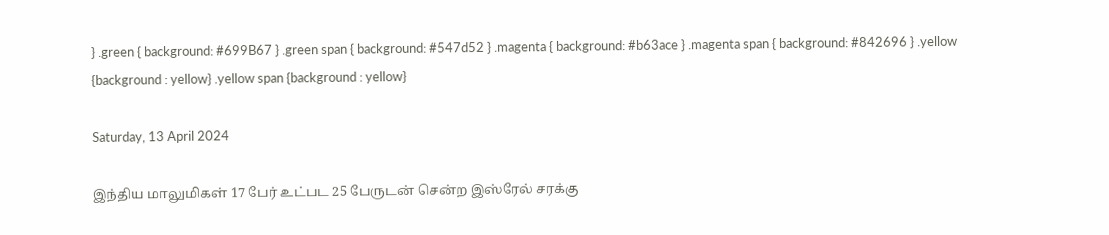} .green { background: #699B67 } .green span { background: #547d52 } .magenta { background: #b63ace } .magenta span { background: #842696 } .yellow {background : yellow} .yellow span {background : yellow}

Saturday, 13 April 2024

இந்திய மாலுமிகள் 17 பேர் உட்பட 25 பேருடன் சென்ற இஸ்ரேல் சரக்கு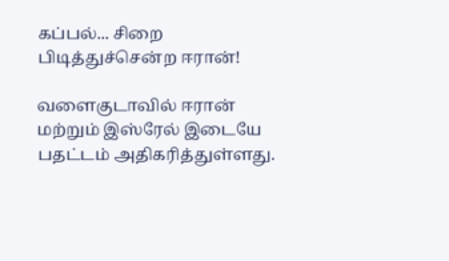கப்பல்... சிறை பிடித்துச்சென்ற ஈரான்!

வளைகுடாவில் ஈரான் மற்றும் இஸ்ரேல் இடையே பதட்டம் அதிகரித்துள்ளது.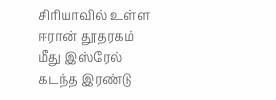சிரியாவில் உள்ள ஈரான் தூதரகம் மீது இஸ்ரேல் கடந்த இரண்டு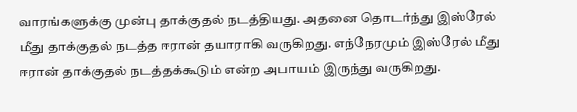வாரங்களுக்கு முன்பு தாக்குதல் நடத்தியது. அதனை தொடர்ந்து இஸ்ரேல் மீது தாக்குதல் நடத்த ஈரான் தயாராகி வருகிறது. எந்நேரமும் இஸ்ரேல் மீது ஈரான் தாக்குதல் நடத்தக்கூடும் என்ற அபாயம் இருந்து வருகிறது.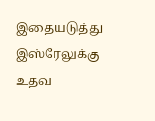இதையடுத்து இஸ்ரேலுக்கு உதவ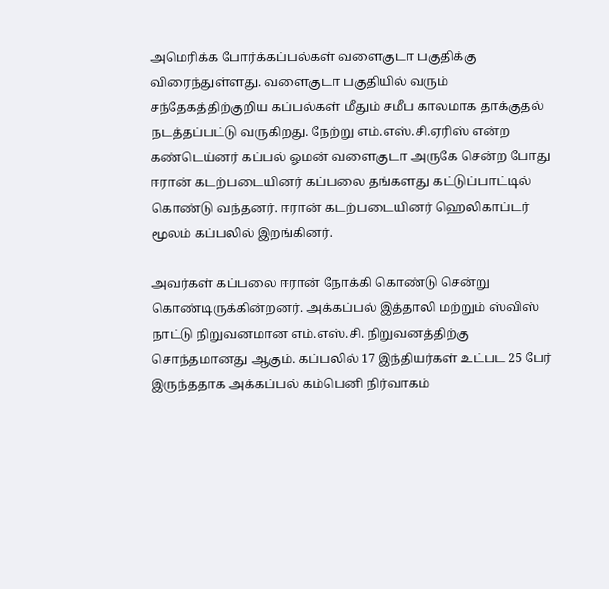அமெரிக்க போர்க்கப்பல்கள் வளைகுடா பகுதிக்கு விரைந்துள்ளது. வளைகுடா பகுதியில் வரும் சந்தேகத்திற்குறிய கப்பல்கள் மீதும் சமீப காலமாக தாக்குதல் நடத்தப்பட்டு வருகிறது. நேற்று எம்.எஸ்.சி.ஏரிஸ் என்ற கண்டெய்னர் கப்பல் ஓமன் வளைகுடா அருகே சென்ற போது ஈரான் கடற்படையினர் கப்பலை தங்களது கட்டுப்பாட்டில் கொண்டு வந்தனர். ஈரான் கடற்படையினர் ஹெலிகாப்டர் மூலம் கப்பலில் இறங்கினர்.

அவர்கள் கப்பலை ஈரான் நோக்கி கொண்டு சென்று கொண்டிருக்கின்றனர். அக்கப்பல் இத்தாலி மற்றும் ஸ்விஸ் நாட்டு நிறுவனமான எம்.எஸ்.சி. நிறுவனத்திற்கு சொந்தமானது ஆகும். கப்பலில் 17 இந்தியர்கள் உட்பட 25 பேர் இருந்ததாக அக்கப்பல் கம்பெனி நிர்வாகம்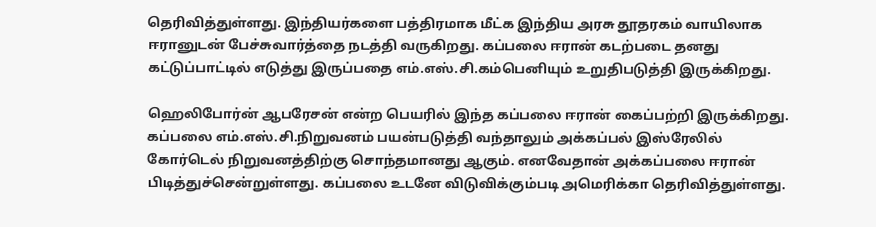தெரிவித்துள்ளது. இந்தியர்களை பத்திரமாக மீட்க இந்திய அரசு தூதரகம் வாயிலாக ஈரானுடன் பேச்சுவார்த்தை நடத்தி வருகிறது. கப்பலை ஈரான் கடற்படை தனது கட்டுப்பாட்டில் எடுத்து இருப்பதை எம்.எஸ்.சி.கம்பெனியும் உறுதிபடுத்தி இருக்கிறது.

ஹெலிபோர்ன் ஆபரேசன் என்ற பெயரில் இந்த கப்பலை ஈரான் கைப்பற்றி இருக்கிறது. கப்பலை எம்.எஸ்.சி.நிறுவனம் பயன்படுத்தி வந்தாலும் அக்கப்பல் இஸ்ரேலில் கோர்டெல் நிறுவனத்திற்கு சொந்தமானது ஆகும். எனவேதான் அக்கப்பலை ஈரான் பிடித்துச்சென்றுள்ளது. கப்பலை உடனே விடுவிக்கும்படி அமெரிக்கா தெரிவித்துள்ளது.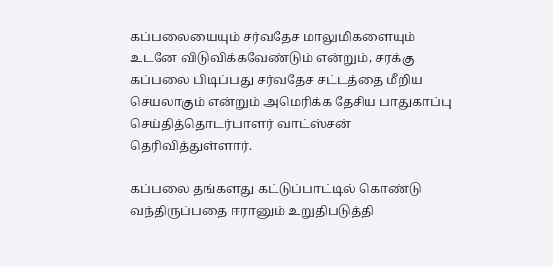கப்பலையையும் சர்வதேச மாலுமிகளையும் உடனே விடுவிக்கவேண்டும் என்றும், சரக்கு கப்பலை பிடிப்பது சர்வதேச சட்டத்தை மீறிய செயலாகும் என்றும் அமெரிக்க தேசிய பாதுகாப்பு செய்தித்தொடர்பாளர் வாட்ஸ்சன் தெரிவித்துள்ளார்.

கப்பலை தங்களது கட்டுப்பாட்டில் கொண்டு வந்திருப்பதை ஈரானும் உறுதிபடுத்தி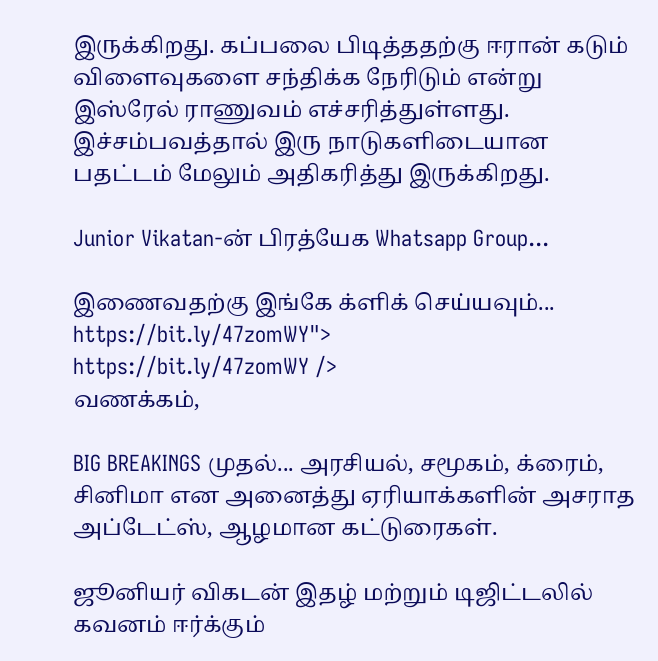இருக்கிறது. கப்பலை பிடித்ததற்கு ஈரான் கடும் விளைவுகளை சந்திக்க நேரிடும் என்று இஸ்ரேல் ராணுவம் எச்சரித்துள்ளது. இச்சம்பவத்தால் இரு நாடுகளிடையான பதட்டம் மேலும் அதிகரித்து இருக்கிறது.

Junior Vikatan-ன் பிரத்யேக Whatsapp Group...

இணைவதற்கு இங்கே க்ளிக் செய்யவும்...
https://bit.ly/47zomWY">
https://bit.ly/47zomWY />
வணக்கம்,

BIG BREAKINGS முதல்... அரசியல், சமூகம், க்ரைம், சினிமா என அனைத்து ஏரியாக்களின் அசராத அப்டேட்ஸ், ஆழமான கட்டுரைகள்.

ஜூனியர் விகடன் இதழ் மற்றும் டிஜிட்டலில் கவனம் ஈர்க்கும்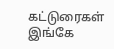கட்டுரைகள் இங்கே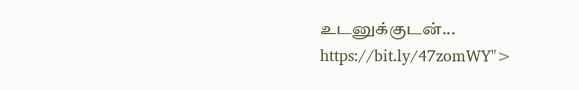உடனுக்குடன்...
https://bit.ly/47zomWY">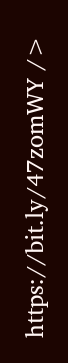https://bit.ly/47zomWY />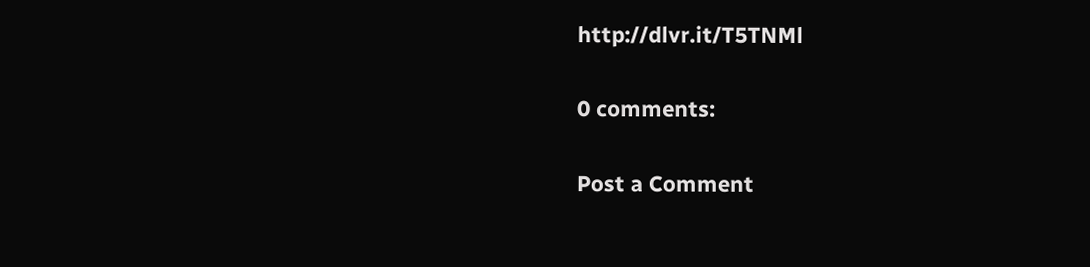http://dlvr.it/T5TNMl

0 comments:

Post a Comment